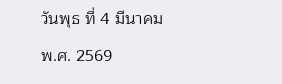วันพุธ ที่ 4 มีนาคม พ.ศ. 2569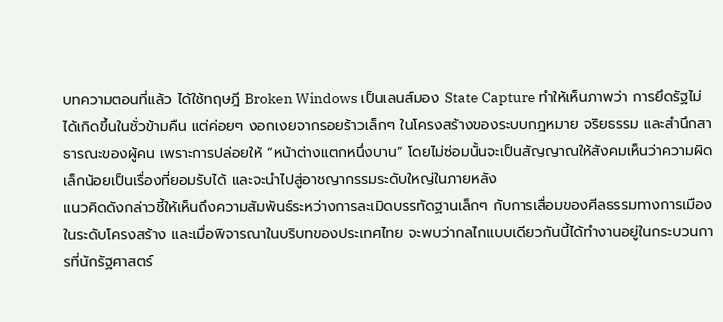บทความตอนที่แล้ว ได้ใช้ทฤษฎี Broken Windows เป็นเลนส์มอง State Capture ทำให้เห็นภาพว่า การยึดรัฐไม่ได้เกิดขึ้นในชั่วข้ามคืน แต่ค่อยๆ งอกเงยจากรอยร้าวเล็กๆ ในโครงสร้างของระบบกฎหมาย จริยธรรม และสำนึกสาธารณะของผู้คน เพราะการปล่อยให้ “หน้าต่างแตกหนึ่งบาน” โดยไม่ซ่อมนั้นจะเป็นสัญญาณให้สังคมเห็นว่าความผิดเล็กน้อยเป็นเรื่องที่ยอมรับได้ และจะนำไปสู่อาชญากรรมระดับใหญ่ในภายหลัง
แนวคิดดังกล่าวชี้ให้เห็นถึงความสัมพันธ์ระหว่างการละเมิดบรรทัดฐานเล็กๆ กับการเสื่อมของศีลธรรมทางการเมืองในระดับโครงสร้าง และเมื่อพิจารณาในบริบทของประเทศไทย จะพบว่ากลไกแบบเดียวกันนี้ได้ทำงานอยู่ในกระบวนการที่นักรัฐศาสตร์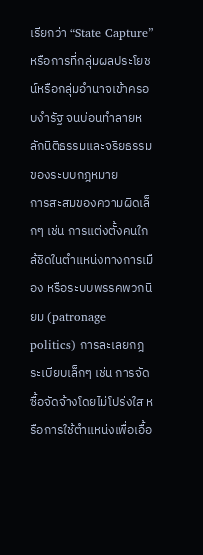เรียกว่า “State Capture” หรือการที่กลุ่มผลประโยชน์หรือกลุ่มอำนาจเข้าครอบงำรัฐ จนบ่อนทำลายหลักนิติธรรมและจริยธรรมของระบบกฎหมาย
การสะสมของความผิดเล็กๆ เช่น การแต่งตั้งคนใกล้ชิดในตำแหน่งทางการเมือง หรือระบบพรรคพวกนิยม (patronage politics) การละเลยกฎระเบียบเล็กๆ เช่น การจัดซื้อจัดจ้างโดยไม่โปร่งใส หรือการใช้ตำแหน่งเพื่อเอื้อ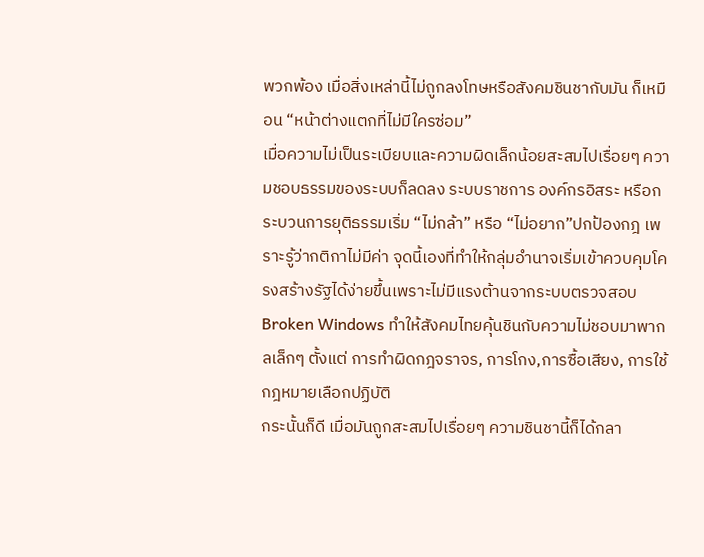พวกพ้อง เมื่อสิ่งเหล่านี้ไม่ถูกลงโทษหรือสังคมชินชากับมัน ก็เหมือน “หน้าต่างแตกที่ไม่มีใครซ่อม”
เมื่อความไม่เป็นระเบียบและความผิดเล็กน้อยสะสมไปเรื่อยๆ ความชอบธรรมของระบบก็ลดลง ระบบราชการ องค์กรอิสระ หรือกระบวนการยุติธรรมเริ่ม “ไม่กล้า” หรือ “ไม่อยาก”ปกป้องกฎ เพราะรู้ว่ากติกาไม่มีค่า จุดนี้เองที่ทำให้กลุ่มอำนาจเริ่มเข้าควบคุมโครงสร้างรัฐได้ง่ายขึ้นเพราะไม่มีแรงต้านจากระบบตรวจสอบ Broken Windows ทำให้สังคมไทยคุ้นชินกับความไม่ชอบมาพากลเล็กๆ ตั้งแต่ การทำผิดกฎจราจร, การโกง,การซื้อเสียง, การใช้กฎหมายเลือกปฏิบัติ
กระนั้นก็ดี เมื่อมันถูกสะสมไปเรื่อยๆ ความชินชานี้ก็ได้กลา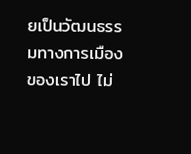ยเป็นวัฒนธรรมทางการเมืองของเราไป ไม่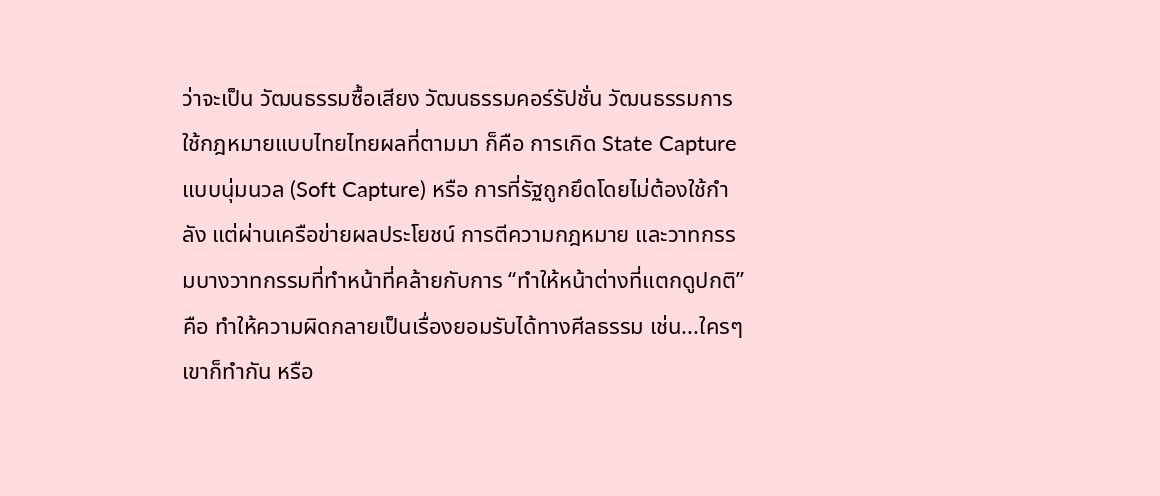ว่าจะเป็น วัฒนธรรมซื้อเสียง วัฒนธรรมคอร์รัปชั่น วัฒนธรรมการใช้กฎหมายแบบไทยไทยผลที่ตามมา ก็คือ การเกิด State Capture แบบนุ่มนวล (Soft Capture) หรือ การที่รัฐถูกยึดโดยไม่ต้องใช้กำลัง แต่ผ่านเครือข่ายผลประโยชน์ การตีความกฎหมาย และวาทกรรมบางวาทกรรมที่ทำหน้าที่คล้ายกับการ “ทำให้หน้าต่างที่แตกดูปกติ” คือ ทำให้ความผิดกลายเป็นเรื่องยอมรับได้ทางศีลธรรม เช่น...ใครๆ เขาก็ทำกัน หรือ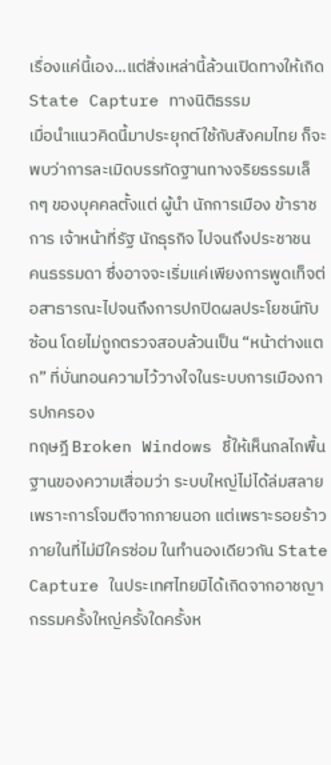เรื่องแค่นี้เอง...แต่สิ่งเหล่านี้ล้วนเปิดทางให้เกิด State Capture ทางนิติธรรม
เมื่อนำแนวคิดนี้มาประยุกต์ใช้กับสังคมไทย ก็จะพบว่าการละเมิดบรรทัดฐานทางจริยธรรมเล็กๆ ของบุคคลตั้งแต่ ผู้นำ นักการเมือง ข้าราชการ เจ้าหน้าที่รัฐ นักธุรกิจ ไปจนถึงประชาชน
คนธรรมดา ซึ่งอาจจะเริ่มแค่เพียงการพูดเท็จต่อสาธารณะไปจนถึงการปกปิดผลประโยชน์ทับซ้อน โดยไม่ถูกตรวจสอบล้วนเป็น “หน้าต่างแตก” ที่บั่นทอนความไว้วางใจในระบบการเมืองการปกครอง
ทฤษฎี Broken Windows ชี้ให้เห็นกลไกพื้นฐานของความเสื่อมว่า ระบบใหญ่ไม่ได้ล่มสลายเพราะการโจมตีจากภายนอก แต่เพราะรอยร้าวภายในที่ไม่มีใครซ่อม ในทำนองเดียวกัน State Capture ในประเทศไทยมิได้เกิดจากอาชญากรรมครั้งใหญ่ครั้งใดครั้งห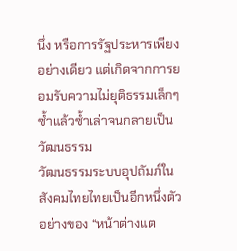นึ่ง หรือการรัฐประหารเพียงอย่างเดียว แต่เกิดจากการยอมรับความไม่ยุติธรรมเล็กๆ ซ้ำแล้วซ้ำเล่าจนกลายเป็นวัฒนธรรม
วัฒนธรรมระบบอุปถัมภ์ในสังคมไทยไทยเป็นอีกหนึ่งตัวอย่างของ “หน้าต่างแต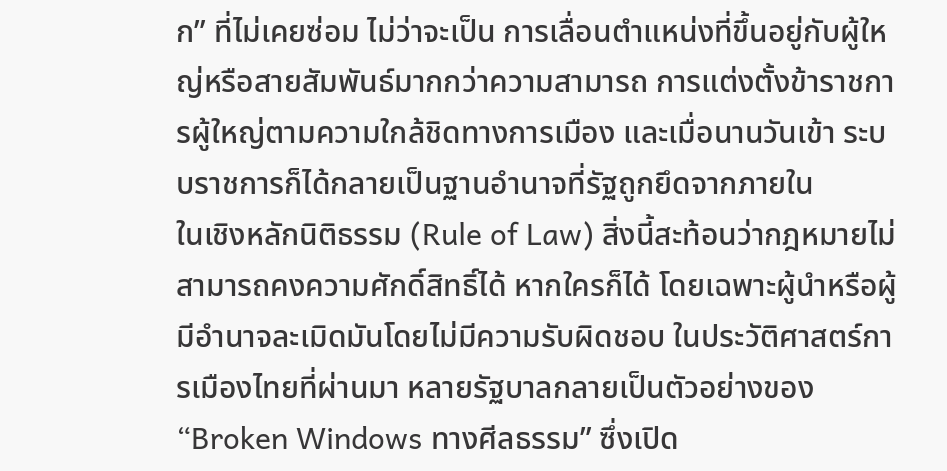ก” ที่ไม่เคยซ่อม ไม่ว่าจะเป็น การเลื่อนตำแหน่งที่ขึ้นอยู่กับผู้ใหญ่หรือสายสัมพันธ์มากกว่าความสามารถ การแต่งตั้งข้าราชการผู้ใหญ่ตามความใกล้ชิดทางการเมือง และเมื่อนานวันเข้า ระบบราชการก็ได้กลายเป็นฐานอำนาจที่รัฐถูกยึดจากภายใน
ในเชิงหลักนิติธรรม (Rule of Law) สิ่งนี้สะท้อนว่ากฎหมายไม่สามารถคงความศักดิ์สิทธิ์ได้ หากใครก็ได้ โดยเฉพาะผู้นำหรือผู้มีอำนาจละเมิดมันโดยไม่มีความรับผิดชอบ ในประวัติศาสตร์การเมืองไทยที่ผ่านมา หลายรัฐบาลกลายเป็นตัวอย่างของ “Broken Windows ทางศีลธรรม” ซึ่งเปิด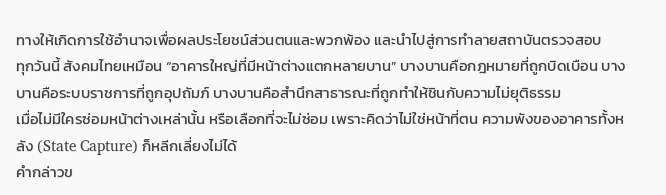ทางให้เกิดการใช้อำนาจเพื่อผลประโยชน์ส่วนตนและพวกพ้อง และนำไปสู่การทำลายสถาบันตรวจสอบ
ทุกวันนี้ สังคมไทยเหมือน “อาคารใหญ่ที่มีหน้าต่างแตกหลายบาน” บางบานคือกฎหมายที่ถูกบิดเบือน บางบานคือระบบราชการที่ถูกอุปถัมภ์ บางบานคือสำนึกสาธารณะที่ถูกทำให้ชินกับความไม่ยุติธรรม
เมื่อไม่มีใครซ่อมหน้าต่างเหล่านั้น หรือเลือกที่จะไม่ซ่อม เพราะคิดว่าไม่ใช่หน้าที่ตน ความพังของอาคารทั้งหลัง (State Capture) ก็หลีกเลี่ยงไม่ได้
คำกล่าวข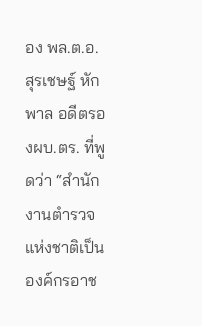อง พล.ต.อ.สุรเชษฐ์ หักพาล อดีตรองผบ.ตร. ที่พูดว่า “สำนักงานตำรวจแห่งชาติเป็นองค์กรอาช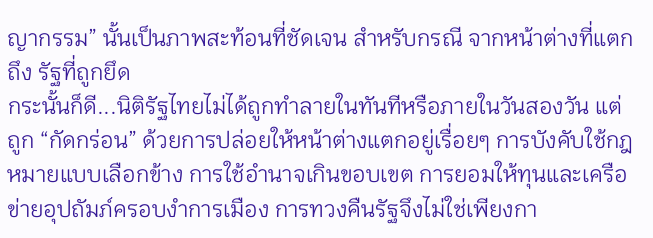ญากรรม” นั้นเป็นภาพสะท้อนที่ชัดเจน สำหรับกรณี จากหน้าต่างที่แตก ถึง รัฐที่ถูกยึด
กระนั้นก็ดี...นิติรัฐไทยไม่ได้ถูกทำลายในทันทีหรือภายในวันสองวัน แต่ถูก “กัดกร่อน” ด้วยการปล่อยให้หน้าต่างแตกอยู่เรื่อยๆ การบังคับใช้กฎหมายแบบเลือกข้าง การใช้อำนาจเกินขอบเขต การยอมให้ทุนและเครือข่ายอุปถัมภ์ครอบงำการเมือง การทวงคืนรัฐจึงไม่ใช่เพียงกา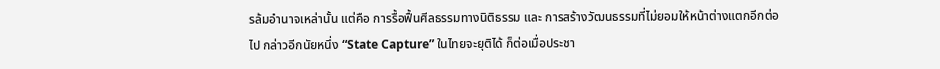รล้มอำนาจเหล่านั้น แต่คือ การรื้อฟื้นศีลธรรมทางนิติธรรม และ การสร้างวัฒนธรรมที่ไม่ยอมให้หน้าต่างแตกอีกต่อไป กล่าวอีกนัยหนึ่ง “State Capture” ในไทยจะยุติได้ ก็ต่อเมื่อประชา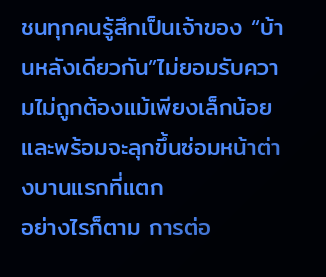ชนทุกคนรู้สึกเป็นเจ้าของ “บ้านหลังเดียวกัน”ไม่ยอมรับความไม่ถูกต้องแม้เพียงเล็กน้อย และพร้อมจะลุกขึ้นซ่อมหน้าต่างบานแรกที่แตก
อย่างไรก็ตาม การต่อ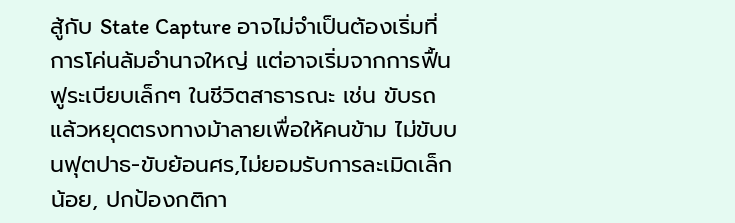สู้กับ State Capture อาจไม่จำเป็นต้องเริ่มที่การโค่นล้มอำนาจใหญ่ แต่อาจเริ่มจากการฟื้นฟูระเบียบเล็กๆ ในชีวิตสาธารณะ เช่น ขับรถแล้วหยุดตรงทางม้าลายเพื่อให้คนข้าม ไม่ขับบนฟุตปาธ-ขับย้อนศร,ไม่ยอมรับการละเมิดเล็กน้อย, ปกป้องกติกา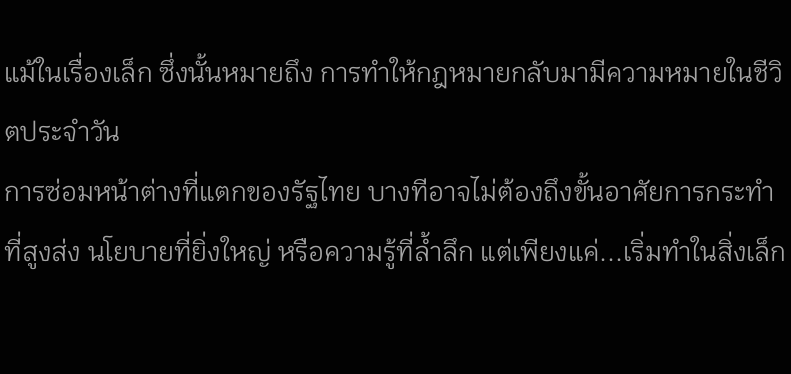แม้ในเรื่องเล็ก ซึ่งนั้นหมายถึง การทำให้กฎหมายกลับมามีความหมายในชีวิตประจำวัน
การซ่อมหน้าต่างที่แตกของรัฐไทย บางทีอาจไม่ต้องถึงขั้นอาศัยการกระทำที่สูงส่ง นโยบายที่ยิ่งใหญ่ หรือความรู้ที่ล้ำลึก แต่เพียงแค่...เริ่มทำในสิ่งเล็ก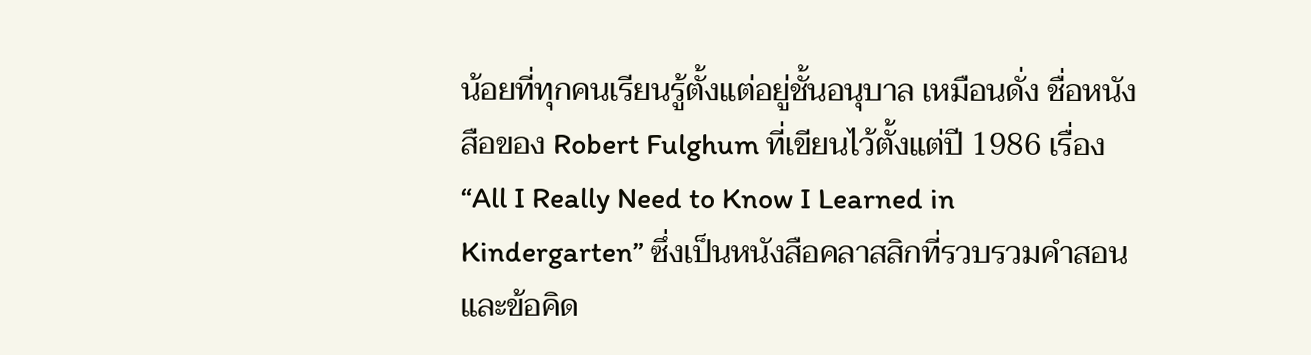น้อยที่ทุกคนเรียนรู้ตั้งแต่อยู่ชั้นอนุบาล เหมือนดั่ง ชื่อหนังสือของ Robert Fulghum ที่เขียนไว้ตั้งแต่ปี 1986 เรื่อง “All I Really Need to Know I Learned in Kindergarten” ซึ่งเป็นหนังสือคลาสสิกที่รวบรวมคำสอนและข้อคิด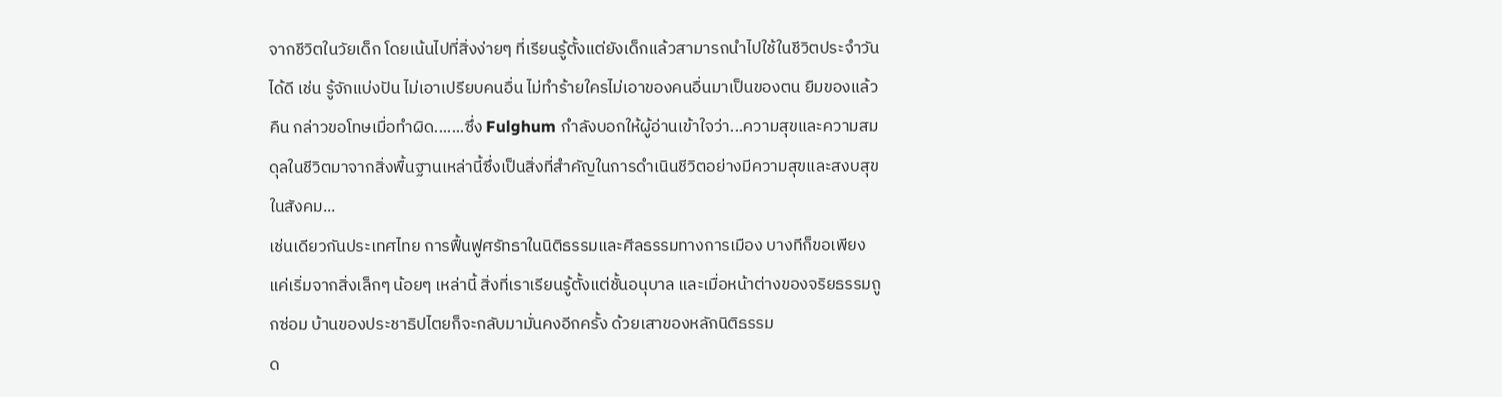จากชีวิตในวัยเด็ก โดยเน้นไปที่สิ่งง่ายๆ ที่เรียนรู้ตั้งแต่ยังเด็กแล้วสามารถนำไปใช้ในชีวิตประจำวันได้ดี เช่น รู้จักแบ่งปัน ไม่เอาเปรียบคนอื่น ไม่ทำร้ายใครไม่เอาของคนอื่นมาเป็นของตน ยืมของแล้วคืน กล่าวขอโทษเมื่อทำผิด.......ซึ่ง Fulghum กำลังบอกให้ผู้อ่านเข้าใจว่า...ความสุขและความสมดุลในชีวิตมาจากสิ่งพื้นฐานเหล่านี้ซึ่งเป็นสิ่งที่สำคัญในการดำเนินชีวิตอย่างมีความสุขและสงบสุขในสังคม...
เช่นเดียวกันประเทศไทย การฟื้นฟูศรัทธาในนิติธรรมและศีลธรรมทางการเมือง บางทีก็ขอเพียงแค่เริ่มจากสิ่งเล็กๆ น้อยๆ เหล่านี้ สิ่งที่เราเรียนรู้ตั้งแต่ชั้นอนุบาล และเมื่อหน้าต่างของจริยธรรมถูกซ่อม บ้านของประชาธิปไตยก็จะกลับมามั่นคงอีกครั้ง ด้วยเสาของหลักนิติธรรม
ด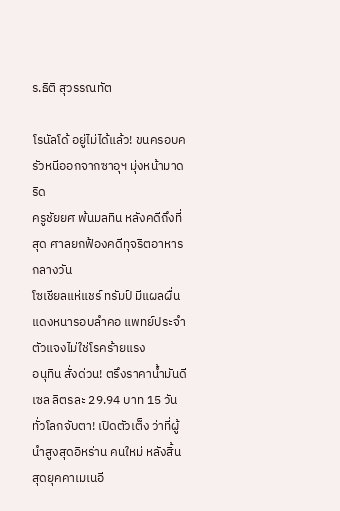ร.ธิติ สุวรรณทัต

โรนัลโด้ อยู่ไม่ได้แล้ว! ขนครอบครัวหนีออกจากซาอุฯ มุ่งหน้ามาดริด
ครูชัยยศ พ้นมลทิน หลังคดีถึงที่สุด ศาลยกฟ้องคดีทุจริตอาหารกลางวัน
โซเชียลแห่แชร์ ทรัมป์ มีแผลผื่นแดงหนารอบลำคอ แพทย์ประจำตัวแจงไม่ใช่โรคร้ายแรง
อนุทิน สั่งด่วน! ตรึงราคาน้ำมันดีเซล ลิตรละ 29.94 บาท 15 วัน
ทั่วโลกจับตา! เปิดตัวเต็ง ว่าที่ผู้นำสูงสุดอิหร่าน คนใหม่ หลังสิ้นสุดยุคคาเมเนอี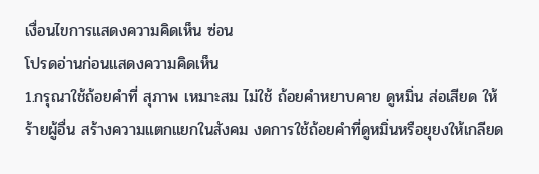เงื่อนไขการแสดงความคิดเห็น ซ่อน
โปรดอ่านก่อนแสดงความคิดเห็น
1.กรุณาใช้ถ้อยคำที่ สุภาพ เหมาะสม ไม่ใช้ ถ้อยคำหยาบคาย ดูหมิ่น ส่อเสียด ให้ร้ายผู้อื่น สร้างความแตกแยกในสังคม งดการใช้ถ้อยคำที่ดูหมิ่นหรือยุยงให้เกลียด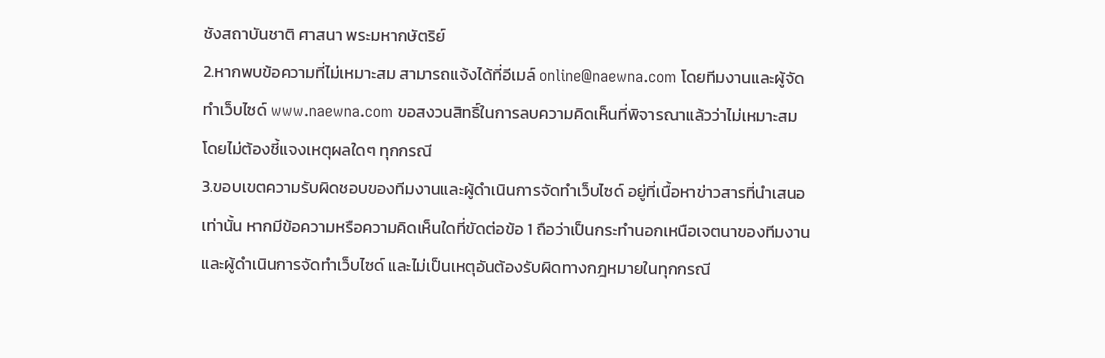ชังสถาบันชาติ ศาสนา พระมหากษัตริย์
2.หากพบข้อความที่ไม่เหมาะสม สามารถแจ้งได้ที่อีเมล์ online@naewna.com โดยทีมงานและผู้จัดทำเว็บไซด์ www.naewna.com ขอสงวนสิทธิ์ในการลบความคิดเห็นที่พิจารณาแล้วว่าไม่เหมาะสม โดยไม่ต้องชี้แจงเหตุผลใดๆ ทุกกรณี
3.ขอบเขตความรับผิดชอบของทีมงานและผู้ดำเนินการจัดทำเว็บไซด์ อยู่ที่เนื้อหาข่าวสารที่นำเสนอเท่านั้น หากมีข้อความหรือความคิดเห็นใดที่ขัดต่อข้อ 1 ถือว่าเป็นกระทำนอกเหนือเจตนาของทีมงานและผู้ดำเนินการจัดทำเว็บไซด์ และไม่เป็นเหตุอันต้องรับผิดทางกฎหมายในทุกกรณี